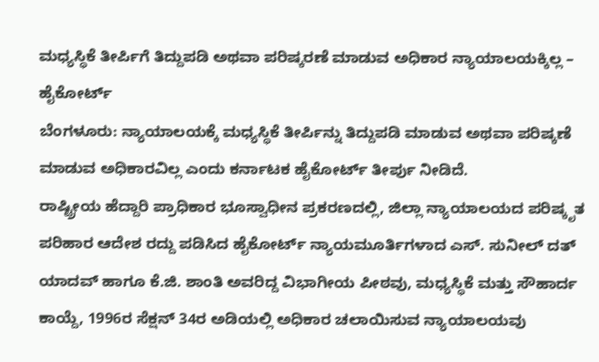ಮಧ್ಯಸ್ಥಿಕೆ ತೀರ್ಪಿಗೆ ತಿದ್ದುಪಡಿ ಅಥವಾ ಪರಿಷ್ಕರಣೆ ಮಾಡುವ ಅಧಿಕಾರ ನ್ಯಾಯಾಲಯಕ್ಕಿಲ್ಲ – ಹೈಕೋರ್ಟ್
ಬೆಂಗಳೂರು: ನ್ಯಾಯಾಲಯಕ್ಕೆ ಮಧ್ಯಸ್ಥಿಕೆ ತೀರ್ಪಿನ್ನು ತಿದ್ದುಪಡಿ ಮಾಡುವ ಅಥವಾ ಪರಿಷ್ಕಣೆ ಮಾಡುವ ಅಧಿಕಾರವಿಲ್ಲ ಎಂದು ಕರ್ನಾಟಕ ಹೈಕೋರ್ಟ್ ತೀರ್ಪು ನೀಡಿದೆ.
ರಾಷ್ಟ್ರೀಯ ಹೆದ್ದಾರಿ ಪ್ರಾಧಿಕಾರ ಭೂಸ್ವಾಧೀನ ಪ್ರಕರಣದಲ್ಲಿ, ಜಿಲ್ಲಾ ನ್ಯಾಯಾಲಯದ ಪರಿಷ್ಕೃತ ಪರಿಹಾರ ಆದೇಶ ರದ್ದು ಪಡಿಸಿದ ಹೈಕೋರ್ಟ್ ನ್ಯಾಯಮೂರ್ತಿಗಳಾದ ಎಸ್. ಸುನೀಲ್ ದತ್ ಯಾದವ್ ಹಾಗೂ ಕೆ.ಜಿ. ಶಾಂತಿ ಅವರಿದ್ದ ವಿಭಾಗೀಯ ಪೀಠವು, ಮಧ್ಯಸ್ಥಿಕೆ ಮತ್ತು ಸೌಹಾರ್ದ ಕಾಯ್ದೆ, 1996ರ ಸೆಕ್ಷನ್ 34ರ ಅಡಿಯಲ್ಲಿ ಅಧಿಕಾರ ಚಲಾಯಿಸುವ ನ್ಯಾಯಾಲಯವು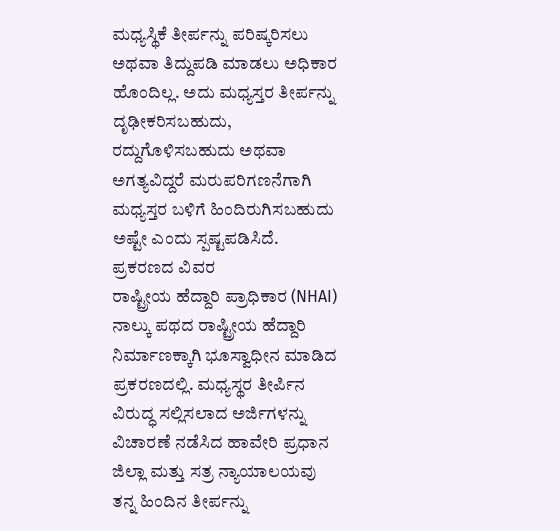ಮಧ್ಯಸ್ಥಿಕೆ ತೀರ್ಪನ್ನು ಪರಿಷ್ಕರಿಸಲು ಅಥವಾ ತಿದ್ದುಪಡಿ ಮಾಡಲು ಅಧಿಕಾರ ಹೊಂದಿಲ್ಲ. ಅದು ಮಧ್ಯಸ್ತರ ತೀರ್ಪನ್ನು ದೃಢೀಕರಿಸಬಹುದು, ರದ್ದುಗೊಳಿಸಬಹುದು ಅಥವಾ ಅಗತ್ಯವಿದ್ದರೆ ಮರುಪರಿಗಣನೆಗಾಗಿ ಮಧ್ಯಸ್ತರ ಬಳಿಗೆ ಹಿಂದಿರುಗಿಸಬಹುದು ಅಷ್ಟೇ ಎಂದು ಸ್ಪಷ್ಟಪಡಿಸಿದೆ.
ಪ್ರಕರಣದ ವಿವರ
ರಾಷ್ಟ್ರೀಯ ಹೆದ್ದಾರಿ ಪ್ರಾಧಿಕಾರ (NHAI) ನಾಲ್ಕು ಪಥದ ರಾಷ್ಟ್ರೀಯ ಹೆದ್ದಾರಿ ನಿರ್ಮಾಣಕ್ಕಾಗಿ ಭೂಸ್ವಾಧೀನ ಮಾಡಿದ ಪ್ರಕರಣದಲ್ಲಿ. ಮಧ್ಯಸ್ಥರ ತೀರ್ಪಿನ ವಿರುದ್ಧ ಸಲ್ಲಿಸಲಾದ ಅರ್ಜಿಗಳನ್ನು ವಿಚಾರಣೆ ನಡೆಸಿದ ಹಾವೇರಿ ಪ್ರಧಾನ ಜಿಲ್ಲಾ ಮತ್ತು ಸತ್ರ ನ್ಯಾಯಾಲಯವು ತನ್ನ ಹಿಂದಿನ ತೀರ್ಪನ್ನು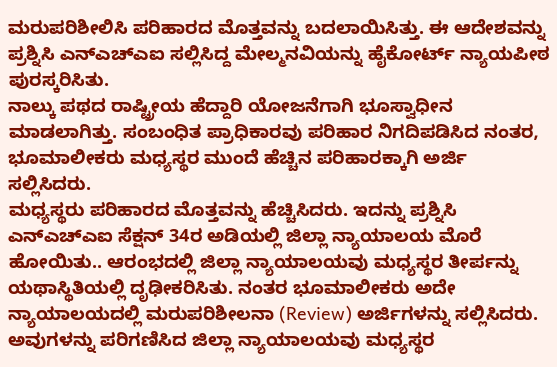ಮರುಪರಿಶೀಲಿಸಿ ಪರಿಹಾರದ ಮೊತ್ತವನ್ನು ಬದಲಾಯಿಸಿತ್ತು. ಈ ಆದೇಶವನ್ನು ಪ್ರಶ್ನಿಸಿ ಎನ್ಎಚ್ಎಐ ಸಲ್ಲಿಸಿದ್ದ ಮೇಲ್ಮನವಿಯನ್ನು ಹೈಕೋರ್ಟ್ ನ್ಯಾಯಪೀಠ ಪುರಸ್ಕರಿಸಿತು.
ನಾಲ್ಕು ಪಥದ ರಾಷ್ಟ್ರೀಯ ಹೆದ್ದಾರಿ ಯೋಜನೆಗಾಗಿ ಭೂಸ್ವಾಧೀನ ಮಾಡಲಾಗಿತ್ತು. ಸಂಬಂಧಿತ ಪ್ರಾಧಿಕಾರವು ಪರಿಹಾರ ನಿಗದಿಪಡಿಸಿದ ನಂತರ, ಭೂಮಾಲೀಕರು ಮಧ್ಯಸ್ಥರ ಮುಂದೆ ಹೆಚ್ಚಿನ ಪರಿಹಾರಕ್ಕಾಗಿ ಅರ್ಜಿ ಸಲ್ಲಿಸಿದರು.
ಮಧ್ಯಸ್ಥರು ಪರಿಹಾರದ ಮೊತ್ತವನ್ನು ಹೆಚ್ಚಿಸಿದರು. ಇದನ್ನು ಪ್ರಶ್ನಿಸಿ ಎನ್ಎಚ್ಎಐ ಸೆಕ್ಷನ್ 34ರ ಅಡಿಯಲ್ಲಿ ಜಿಲ್ಲಾ ನ್ಯಾಯಾಲಯ ಮೊರೆ ಹೋಯಿತು.. ಆರಂಭದಲ್ಲಿ ಜಿಲ್ಲಾ ನ್ಯಾಯಾಲಯವು ಮಧ್ಯಸ್ಥರ ತೀರ್ಪನ್ನು ಯಥಾಸ್ಥಿತಿಯಲ್ಲಿ ದೃಢೀಕರಿಸಿತು. ನಂತರ ಭೂಮಾಲೀಕರು ಅದೇ ನ್ಯಾಯಾಲಯದಲ್ಲಿ ಮರುಪರಿಶೀಲನಾ (Review) ಅರ್ಜಿಗಳನ್ನು ಸಲ್ಲಿಸಿದರು. ಅವುಗಳನ್ನು ಪರಿಗಣಿಸಿದ ಜಿಲ್ಲಾ ನ್ಯಾಯಾಲಯವು ಮಧ್ಯಸ್ಥರ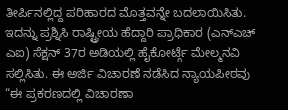ತೀರ್ಪಿನಲ್ಲಿದ್ದ ಪರಿಹಾರದ ಮೊತ್ತವನ್ನೇ ಬದಲಾಯಿಸಿತು.
ಇದನ್ನು ಪ್ರಶ್ನಿಸಿ ರಾಷ್ಟ್ರೀಯ ಹೆದ್ದಾರಿ ಪ್ರಾಧಿಕಾರ (ಎನ್ಎಚ್ ಎಐ) ಸೆಕ್ಷನ್ 37ರ ಅಡಿಯಲ್ಲಿ ಹೈಕೋರ್ಟ್ಗೆ ಮೇಲ್ಮನವಿ ಸಲ್ಲಿಸಿತು. ಈ ಅರ್ಜಿ ವಿಚಾರಣೆ ನಡೆಸಿದ ನ್ಯಾಯಪೀಠವು “ಈ ಪ್ರಕರಣದಲ್ಲಿ ವಿಚಾರಣಾ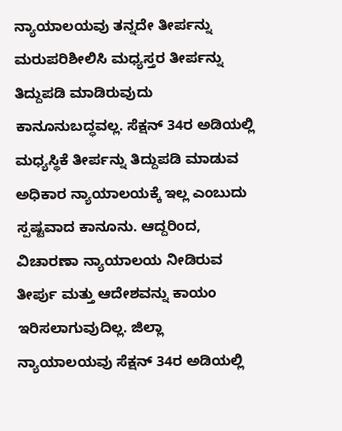ನ್ಯಾಯಾಲಯವು ತನ್ನದೇ ತೀರ್ಪನ್ನು ಮರುಪರಿಶೀಲಿಸಿ ಮಧ್ಯಸ್ತರ ತೀರ್ಪನ್ನು ತಿದ್ದುಪಡಿ ಮಾಡಿರುವುದು ಕಾನೂನುಬದ್ಧವಲ್ಲ. ಸೆಕ್ಷನ್ 34ರ ಅಡಿಯಲ್ಲಿ ಮಧ್ಯಸ್ಥಿಕೆ ತೀರ್ಪನ್ನು ತಿದ್ದುಪಡಿ ಮಾಡುವ ಅಧಿಕಾರ ನ್ಯಾಯಾಲಯಕ್ಕೆ ಇಲ್ಲ ಎಂಬುದು ಸ್ಪಷ್ಟವಾದ ಕಾನೂನು. ಆದ್ದರಿಂದ, ವಿಚಾರಣಾ ನ್ಯಾಯಾಲಯ ನೀಡಿರುವ ತೀರ್ಪು ಮತ್ತು ಆದೇಶವನ್ನು ಕಾಯಂ ಇರಿಸಲಾಗುವುದಿಲ್ಲ. ಜಿಲ್ಲಾ ನ್ಯಾಯಾಲಯವು ಸೆಕ್ಷನ್ 34ರ ಅಡಿಯಲ್ಲಿ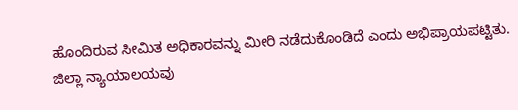ಹೊಂದಿರುವ ಸೀಮಿತ ಅಧಿಕಾರವನ್ನು ಮೀರಿ ನಡೆದುಕೊಂಡಿದೆ ಎಂದು ಅಭಿಪ್ರಾಯಪಟ್ಟಿತು.
ಜಿಲ್ಲಾ ನ್ಯಾಯಾಲಯವು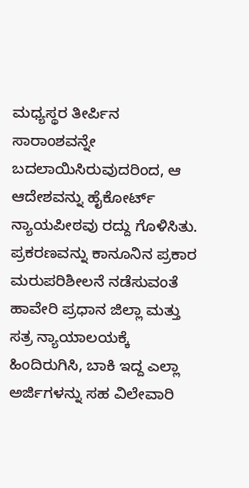ಮಧ್ಯಸ್ಥರ ತೀರ್ಪಿನ ಸಾರಾಂಶವನ್ನೇ ಬದಲಾಯಿಸಿರುವುದರಿಂದ, ಆ ಆದೇಶವನ್ನು ಹೈಕೋರ್ಟ್ ನ್ಯಾಯಪೀಠವು ರದ್ದು ಗೊಳಿಸಿತು. ಪ್ರಕರಣವನ್ನು ಕಾನೂನಿನ ಪ್ರಕಾರ ಮರುಪರಿಶೀಲನೆ ನಡೆಸುವಂತೆ ಹಾವೇರಿ ಪ್ರಧಾನ ಜಿಲ್ಲಾ ಮತ್ತು ಸತ್ರ ನ್ಯಾಯಾಲಯಕ್ಕೆ ಹಿಂದಿರುಗಿಸಿ, ಬಾಕಿ ಇದ್ದ ಎಲ್ಲಾ ಅರ್ಜಿಗಳನ್ನು ಸಹ ವಿಲೇವಾರಿ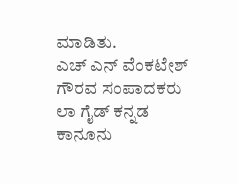ಮಾಡಿತು.
ಎಚ್ ಎನ್ ವೆಂಕಟೇಶ್
ಗೌರವ ಸಂಪಾದಕರು
ಲಾ ಗೈಡ್ ಕನ್ನಡ ಕಾನೂನು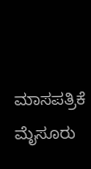ಮಾಸಪತ್ರಿಕೆ
ಮೈಸೂರು